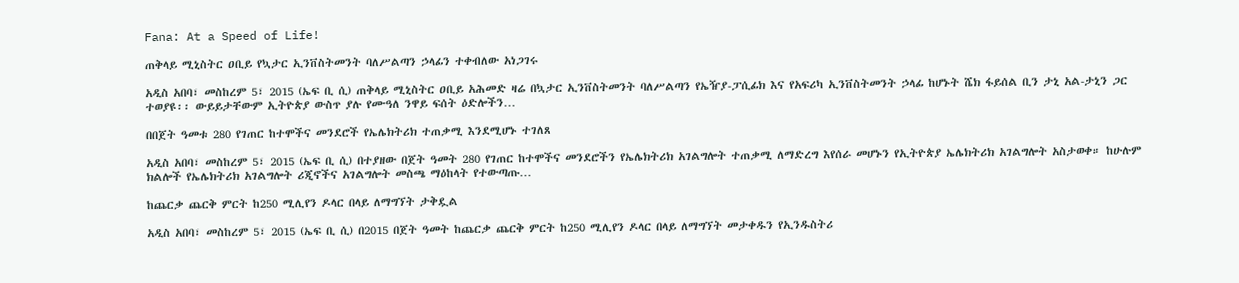Fana: At a Speed of Life!

ጠቅላይ ሚኒስትር ዐቢይ የኳታር ኢንቨስትመንት ባለሥልጣን ኃላፊን ተቀብለው አነጋገሩ

አዲስ አበባ፣ መስከረም 5፣ 2015 (ኤፍ ቢ ሲ) ጠቅላይ ሚኒስትር ዐቢይ አሕመድ ዛሬ በኳታር ኢንቨስትመንት ባለሥልጣን የኤዥያ-ፓሲፊክ እና የአፍሪካ ኢንቨስትመንት ኃላፊ ከሆኑት ሼክ ፋይሰል ቢን ታኒ አል-ታኒን ጋር ተወያዩ፡፡ ውይይታቸውም ኢትዮጵያ ውስጥ ያሉ የሙዓለ ንዋይ ፍሰት ዕድሎችን…

በበጀት ዓመቱ 280 የገጠር ከተሞችና መንደሮች የኤሌክትሪክ ተጠቃሚ እንደሚሆኑ ተገለጸ

አዲስ አበባ፣ መስከረም 5፣ 2015 (ኤፍ ቢ ሲ) በተያዘው በጀት ዓመት 280 የገጠር ከተሞችና መንደሮችን የኤሌክትሪክ አገልግሎት ተጠቃሚ ለማድረግ እየሰራ መሆኑን የኢትዮጵያ ኤሌክትሪክ አገልግሎት አስታወቀ። ከሁሉም ክልሎች የኤሌክትሪክ አገልግሎት ሪጂኖችና አገልግሎት መስጫ ማዕከላት የተውጣጡ…

ከጨርቃ ጨርቅ ምርት ከ250 ሚሊየን ዶላር በላይ ለማግኘት ታቅዷል

አዲስ አበባ፣ መስከረም 5፣ 2015 (ኤፍ ቢ ሲ) በ2015 በጀት ዓመት ከጨርቃ ጨርቅ ምርት ከ250 ሚሊየን ዶላር በላይ ለማግኘት መታቀዱን የኢንዱስትሪ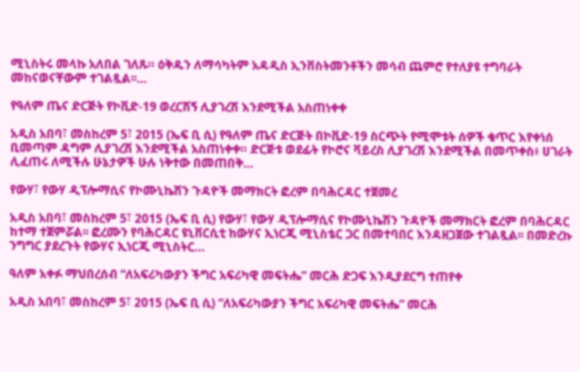ሚኒስትሩ መላኩ አለበል ገለጹ። ዕቅዱን ለማሳካትም አዳዲስ ኢንቨስትመንቶችን መሳብ ጨምሮ የተለያዩ ተግባራት መከናወናቸውም ተገልጿል፡፡…

የዓለም ጤና ድርጅት የኮቪድ-19 ወረርሽኝ ሊያገረሽ እንደሚችል አስጠነቀቀ

አዲስ አበባ፣ መስከረም 5፣ 2015 (ኤፍ ቢ ሲ) የዓለም ጤና ድርጅት በኮቪድ-19 ስርጭት የሚሞቱት ሰዎች ቁጥር እየቀነሰ ቢመጣም ዳግም ሊያገረሽ እንደሚችል አስጠነቀቀ። ድርጅቱ ወደፊት የኮሮና ቫይረስ ሊያገረሽ እንደሚችል በመጥቀስ፥ ሀገራት ሊፈጠሩ ለሚችሉ ሁኔታዎች ሁሉ ነቅተው በመጠበቅ…

የውሃ፣ የውሃ ዲፕሎማሲና የኮሙኒኬሽን ጉዳዮች መማክርት ፎረም በባሕርዳር ተጀመረ

አዲስ አበባ፣ መስከረም 5፣ 2015 (ኤፍ ቢ ሲ) የውሃ፣ የውሃ ዲፕሎማሲና የኮሙኒኬሽን ጉዳዮች መማክርት ፎረም በባሕርዳር ከተማ ተጀምሯል፡፡ ፎረሙን የባሕርዳር ዩኒቨርሲቲ ከውሃና ኢነርጂ ሚኒስቴር ጋር በመተባበር እንዳዘጋጀው ተገልጿል፡፡ በመድረኩ ንግግር ያደረጉት የውሃና ኢነርጂ ሚኒስትር…

ዓለም አቀፉ ማህበረሰብ “ለአፍሪካውያን ችግር አፍሪካዊ መፍትሔ” መርሕ ድጋፍ እንዲያደርግ ተጠየቀ

አዲስ አበባ፣ መስከረም 5፣ 2015 (ኤፍ ቢ ሲ) “ለአፍሪካውያን ችግር አፍሪካዊ መፍትሔ” መርሕ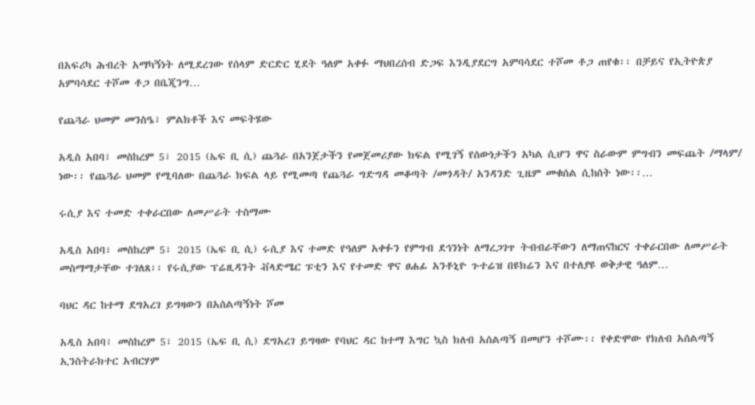በአፍሪካ ሕብረት አማካኝነት ለሚደረገው የሰላም ድርድር ሂደት ዓለም አቀፉ ማህበረሰብ ድጋፍ እንዲያደርግ አምባሳደር ተሾመ ቶጋ ጠየቁ፡፡ በቻይና የኢትዮጵያ አምባሳደር ተሾመ ቶጋ በቤጂንግ…

የጨጓራ ህመም መንስዔ፣ ምልክቶች እና መፍትሄው

አዲስ አበባ፣ መስከረም 5፣ 2015 (ኤፍ ቢ ሲ) ጨጓራ በአንጀታችን የመጀመሪያው ክፍል የሚገኝ የሰውነታችን አካል ሲሆን ዋና ስራውም ምግብን መፍጨት /ማላም/ ነው፡፡ የጨጓራ ህመም የሚባለው በጨጓራ ክፍል ላይ የሚመጣ የጨጓራ ግድግዳ መቆጣት /መጎዳት/ አንዳንድ ጊዜም መቁሰል ሲከሰት ነው፡፡…

ሩሲያ እና ተመድ ተቀራርበው ለመሥራት ተስማሙ

አዲስ አበባ፣ መስከረም 5፣ 2015 (ኤፍ ቢ ሲ) ሩሲያ እና ተመድ የዓለም አቀፉን የምግብ ደኅንነት ለማረጋገጥ ትብብራቸውን ለማጠናከርና ተቀራርበው ለመሥራት መስማማታቸው ተገለጸ፡፡ የሩሲያው ፕሬዚዳንት ቭላድሜር ፑቲን እና የተመድ ዋና ፀሐፊ አንቶኒዮ ጉተሬዝ በዩክሬን እና በተለያዩ ወቅታዊ ዓለም…

ባህር ዳር ከተማ ደግአረገ ይግዛውን በአሰልጣኝነት ሾመ

አዲስ አበባ፣ መስከረም 5፣ 2015 (ኤፍ ቢ ሲ) ደግአረገ ይግዛው የባህር ዳር ከተማ እግር ኳስ ክለብ አሰልጣኝ በመሆን ተሾሙ፡፡ የቀድሞው የክለብ አሰልጣኝ ኢንስትራክተር አብርሃም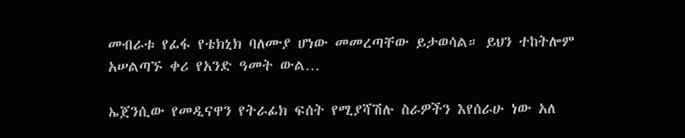መብራቱ የፊፋ የቴክኒክ ባለሙያ ሆነው መመረጣቸው ይታወሳል። ይህን ተከትሎም አሠልጣኙ ቀሪ የአንድ ዓመት ውል…

ኤጀንሲው የመዲናዋን የትራፊክ ፍሰት የሚያሻሽሉ ስራዎችን እየሰራሁ ነው አለ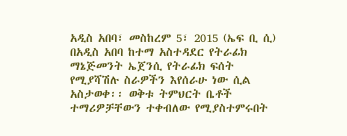አዲስ አበባ፣ መስከረም 5፣ 2015 (ኤፍ ቢ ሲ) በአዲስ አበባ ከተማ አስተዳደር የትራፊክ ማኔጅመንት ኤጀንሲ የትራፊክ ፍሰት የሚያሻሽሉ ስራዎችን እየሰራሁ ነው ሲል አስታወቀ፡፡ ወቅቱ ትምህርት ቤቶች ተማሪዎቻቸውን ተቀብለው የሚያስተምሩበት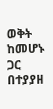ወቅት ከመሆኑ ጋር በተያያዘ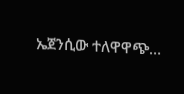ኤጀንሲው ተለዋዋጭ…